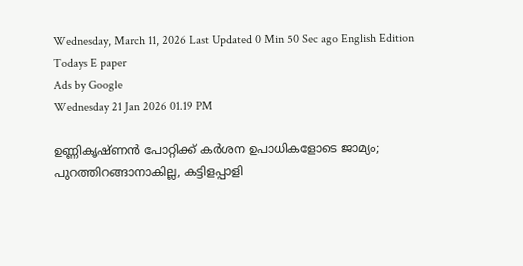Wednesday, March 11, 2026 Last Updated 0 Min 50 Sec ago English Edition
Todays E paper
Ads by Google
Wednesday 21 Jan 2026 01.19 PM

ഉണ്ണികൃഷ്ണന്‍ പോറ്റിക്ക് കര്‍ശന ഉപാധികളോടെ ജാമ്യം; പുറത്തിറങ്ങാനാകില്ല, കട്ടിളപ്പാളി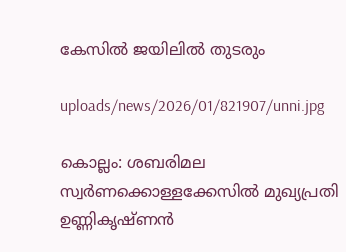കേസില്‍ ജയിലില്‍ തുടരും

uploads/news/2026/01/821907/unni.jpg

കൊല്ലം: ശബരിമല സ്വര്‍ണക്കൊള്ളക്കേസില്‍ മുഖ്യപ്രതി ഉണ്ണികൃഷ്ണന്‍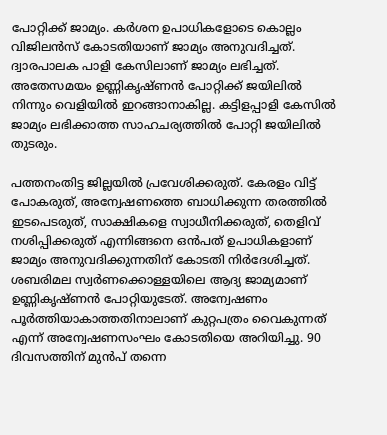പോറ്റിക്ക് ജാമ്യം. കര്‍ശന ഉപാധികളോടെ കൊല്ലം വിജിലന്‍സ് കോടതിയാണ് ജാമ്യം അനുവദിച്ചത്. ദ്വാരപാലക പാളി കേസിലാണ് ജാമ്യം ലഭിച്ചത്. അതേസമയം ഉണ്ണികൃഷ്ണന്‍ പോറ്റിക്ക് ജയിലില്‍ നിന്നും വെളിയില്‍ ഇറങ്ങാനാകില്ല. കട്ടിളപ്പാളി കേസില്‍ ജാമ്യം ലഭിക്കാത്ത സാഹചര്യത്തില്‍ പോറ്റി ജയിലില്‍ തുടരും.

പത്തനംതിട്ട ജില്ലയില്‍ പ്രവേശിക്കരുത്. കേരളം വിട്ട് പോകരുത്, അന്വേഷണത്തെ ബാധിക്കുന്ന തരത്തില്‍ ഇടപെടരുത്, സാക്ഷികളെ സ്വാധീനിക്കരുത്, തെളിവ് നശിപ്പിക്കരുത് എന്നിങ്ങനെ ഒന്‍പത് ഉപാധികളാണ് ജാമ്യം അനുവദിക്കുന്നതിന് കോടതി നിര്‍ദേശിച്ചത്. ശബരിമല സ്വര്‍ണക്കൊള്ളയിലെ ആദ്യ ജാമ്യമാണ് ഉണ്ണികൃഷ്ണന്‍ പോറ്റിയുടേത്. അന്വേഷണം പൂര്‍ത്തിയാകാത്തതിനാലാണ് കുറ്റപത്രം വൈകുന്നത് എന്ന് അന്വേഷണസംഘം കോടതിയെ അറിയിച്ചു. 90 ദിവസത്തിന് മുന്‍പ് തന്നെ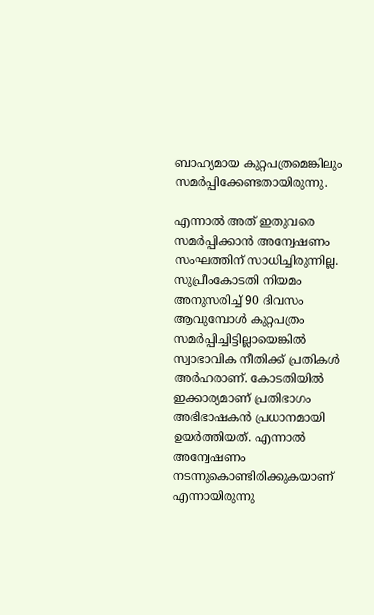ബാഹ്യമായ കുറ്റപത്രമെങ്കിലും സമര്‍പ്പിക്കേണ്ടതായിരുന്നു.

എന്നാല്‍ അത് ഇതുവരെ സമര്‍പ്പിക്കാന്‍ അന്വേഷണം സംഘത്തിന് സാധിച്ചിരുന്നില്ല. സുപ്രീംകോടതി നിയമം അനുസരിച്ച് 90 ദിവസം ആവുമ്പോള്‍ കുറ്റപത്രം സമര്‍പ്പിച്ചിട്ടില്ലായെങ്കില്‍ സ്വാഭാവിക നീതിക്ക് പ്രതികള്‍ അര്‍ഹരാണ്. കോടതിയില്‍ ഇക്കാര്യമാണ് പ്രതിഭാഗം അഭിഭാഷകന്‍ പ്രധാനമായി ഉയര്‍ത്തിയത്. എന്നാല്‍ അന്വേഷണം നടന്നുകൊണ്ടിരിക്കുകയാണ് എന്നായിരുന്നു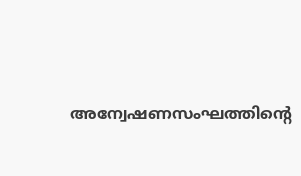അന്വേഷണസംഘത്തിന്റെ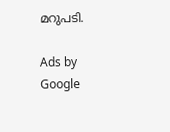മറുപടി.

Ads by Google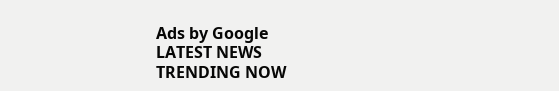Ads by Google
LATEST NEWS
TRENDING NOW